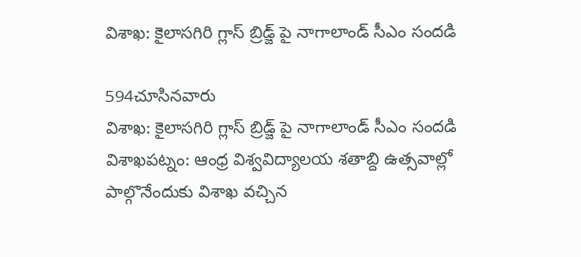విశాఖ: కైలాసగిరి గ్లాస్ బ్రిడ్జ్ పై నాగాలాండ్ సీఎం సందడి

594చూసినవారు
విశాఖ: కైలాసగిరి గ్లాస్ బ్రిడ్జ్ పై నాగాలాండ్ సీఎం సందడి
విశాఖపట్నం: ఆంధ్ర విశ్వవిద్యాలయ శతాబ్ది ఉత్సవాల్లో పాల్గొనేందుకు విశాఖ వచ్చిన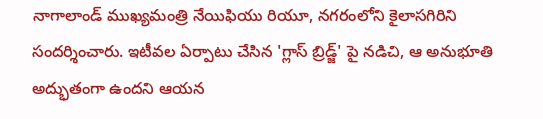నాగాలాండ్ ముఖ్యమంత్రి నేయిఫియు రియూ, నగరంలోని కైలాసగిరిని సందర్శించారు. ఇటీవల ఏర్పాటు చేసిన 'గ్లాస్ బ్రిడ్జ్' పై నడిచి, ఆ అనుభూతి అద్భుతంగా ఉందని ఆయన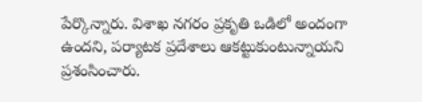పేర్కొన్నారు. విశాఖ నగరం ప్రకృతి ఒడిలో అందంగా ఉందని, పర్యాటక ప్రదేశాలు ఆకట్టుకుంటున్నాయని ప్రశంసించారు.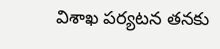విశాఖ పర్యటన తనకు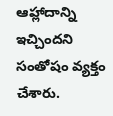ఆహ్లాదాన్ని ఇచ్చిందని సంతోషం వ్యక్తం చేశారు.